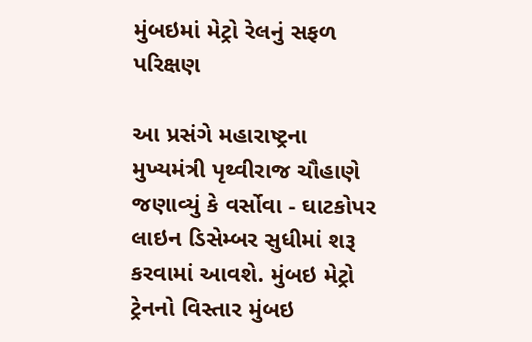મુંબઇમાં મેટ્રો રેલનું સફળ પરિક્ષણ

આ પ્રસંગે મહારાષ્ટ્રના મુખ્યમંત્રી પૃથ્વીરાજ ચૌહાણે જણાવ્યું કે વર્સોવા - ઘાટકોપર લાઇન ડિસેમ્બર સુધીમાં શરૂ કરવામાં આવશે. મુંબઇ મેટ્રો ટ્રેનનો વિસ્તાર મુંબઇ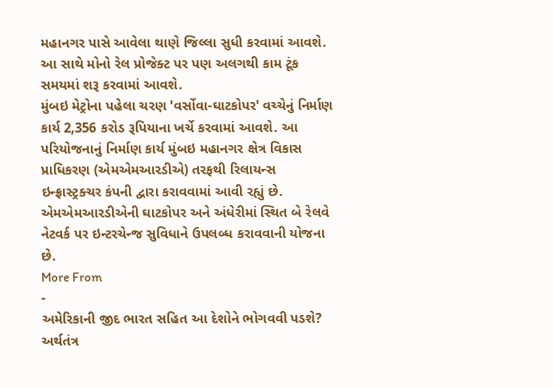મહાનગર પાસે આવેલા થાણે જિલ્લા સુધી કરવામાં આવશે. આ સાથે મોનો રેલ પ્રોજેક્ટ પર પણ અલગથી કામ ટૂંક સમયમાં શરૂ કરવામાં આવશે.
મુંબઇ મેટ્રોના પહેલા ચરણ 'વર્સોવા-ઘાટકોપર' વચ્ચેનું નિર્માણ કાર્ય 2,356 કરોડ રૂપિયાના ખર્ચે કરવામાં આવશે. આ પરિયોજનાનું નિર્માણ કાર્ય મુંબઇ મહાનગર ક્ષેત્ર વિકાસ પ્રાધિકરણ (એમએમઆરડીએ) તરફથી રિલાયન્સ ઇન્ફ્રાસ્ટ્રક્ચર કંપની દ્વારા કરાવવામાં આવી રહ્યું છે. એમએમઆરડીએની ઘાટકોપર અને અંધેરીમાં સ્થિત બે રેલવે નેટવર્ક પર ઇન્ટરચેન્જ સુવિધાને ઉપલબ્ધ કરાવવાની યોજના છે.
More From
-
અમેરિકાની જીદ ભારત સહિત આ દેશોને ભોગવવી પડશે? અર્થતંત્ર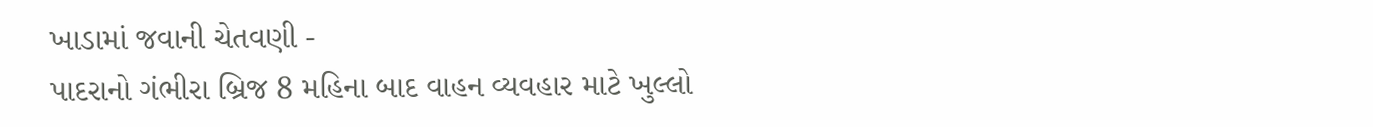ખાડામાં જવાની ચેતવણી -
પાદરાનો ગંભીરા બ્રિજ 8 મહિના બાદ વાહન વ્યવહાર માટે ખુલ્લો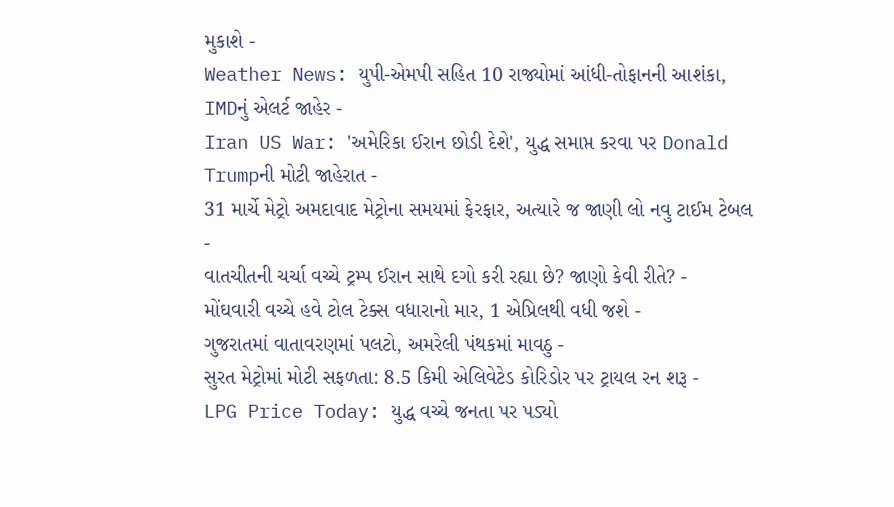મુકાશે -
Weather News: યુપી-એમપી સહિત 10 રાજ્યોમાં આંધી-તોફાનની આશંકા, IMDનું એલર્ટ જાહેર -
Iran US War: 'અમેરિકા ઈરાન છોડી દેશે', યુદ્ધ સમાપ્ત કરવા પર Donald Trumpની મોટી જાહેરાત -
31 માર્ચે મેટ્રો અમદાવાદ મેટ્રોના સમયમાં ફેરફાર, અત્યારે જ જાણી લો નવુ ટાઈમ ટેબલ -
વાતચીતની ચર્ચા વચ્ચે ટ્રમ્પ ઈરાન સાથે દગો કરી રહ્યા છે? જાણો કેવી રીતે? -
મોંઘવારી વચ્ચે હવે ટોલ ટેક્સ વધારાનો માર, 1 એપ્રિલથી વધી જશે -
ગુજરાતમાં વાતાવરણમાં પલટો, અમરેલી પંથકમાં માવઠુ -
સુરત મેટ્રોમાં મોટી સફળતા: 8.5 કિમી એલિવેટેડ કોરિડોર પર ટ્રાયલ રન શરૂ -
LPG Price Today: યુદ્ધ વચ્ચે જનતા પર પડ્યો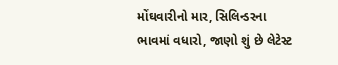મોંઘવારીનો માર, સિલિન્ડરના ભાવમાં વધારો, જાણો શું છે લેટેસ્ટ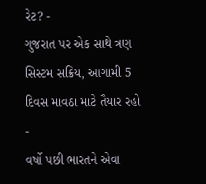રેટ? -
ગુજરાત પર એક સાથે ત્રણ સિસ્ટમ સક્રિય, આગામી 5 દિવસ માવઠા માટે તૈયાર રહો -
વર્ષો પછી ભારતને એવા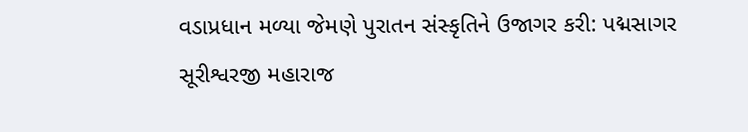વડાપ્રધાન મળ્યા જેમણે પુરાતન સંસ્કૃતિને ઉજાગર કરી: પદ્મસાગર સૂરીશ્વરજી મહારાજ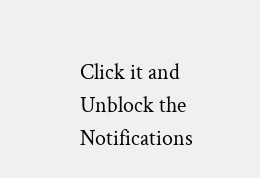Click it and Unblock the Notifications